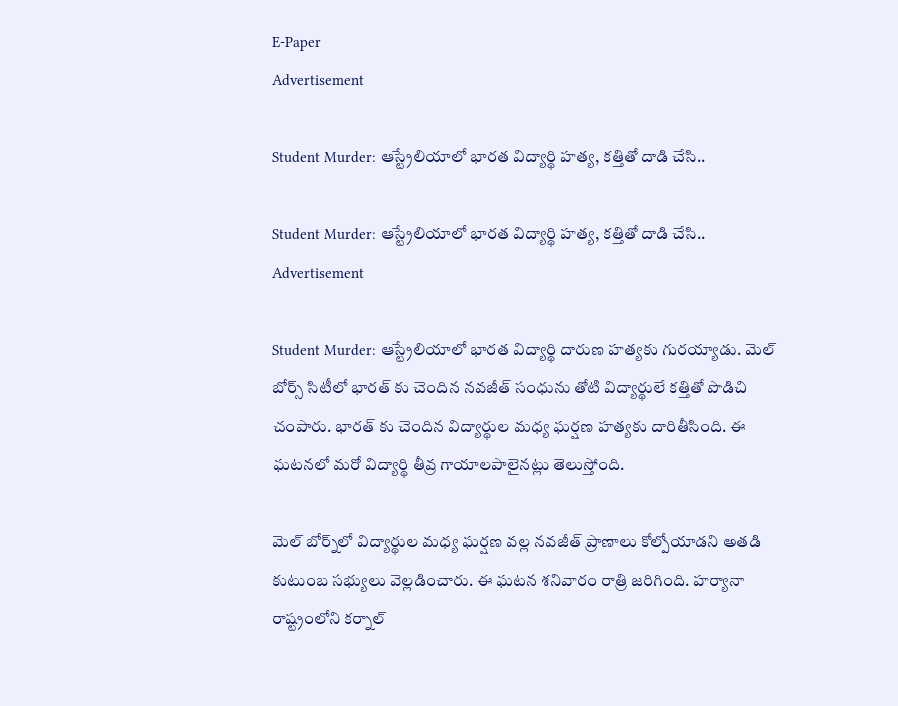E-Paper
Advertisement

Student Murder: ఆస్ట్రేలియాలో భారత విద్యార్థి హత్య, కత్తితో దాడి చేసి..

Student Murder: ఆస్ట్రేలియాలో భారత విద్యార్థి హత్య, కత్తితో దాడి చేసి..
Advertisement

Student Murder: ఆస్ట్రేలియాలో భారత విద్యార్థి దారుణ హత్యకు గురయ్యాడు. మెల్ బోర్స్ సిటీలో భారత్ కు చెందిన నవజీత్ సంధును తోటి విద్యార్థులే కత్తితో పొడిచి చంపారు. భారత్ కు చెందిన విద్యార్థుల మధ్య ఘర్షణ హత్యకు దారితీసింది. ఈ ఘటనలో మరో విద్యార్థి తీవ్ర గాయాలపాలైనట్లు తెలుస్తోంది.

మెల్ ‌‌‌‌‌బోర్న్‌లో విద్యార్థుల మధ్య ఘర్షణ వల్ల నవజీత్ ప్రాణాలు కోల్పోయాడని అతడి కుటుంబ సభ్యులు వెల్లడించారు. ఈ ఘటన శనివారం రాత్రి జరిగింది. హర్యానా రాష్ట్రంలోని కర్నాల్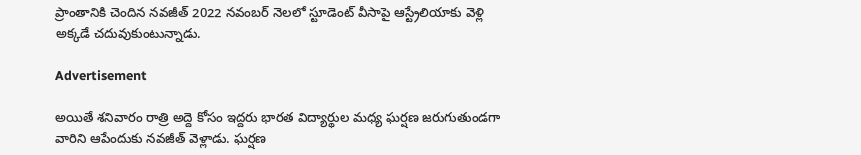ప్రాంతానికి చెందిన నవజీత్ 2022 నవంబర్ నెలలో స్టూడెంట్ వీసాపై ఆస్ట్రేలియాకు వెళ్లి అక్కడే చదువుకుంటున్నాడు.

Advertisement

అయితే శనివారం రాత్రి అద్దె కోసం ఇద్దరు భారత విద్యార్థుల మధ్య ఘర్షణ జరుగుతుండగా వారిని ఆపేందుకు నవజీత్ వెళ్లాడు. ఘర్షణ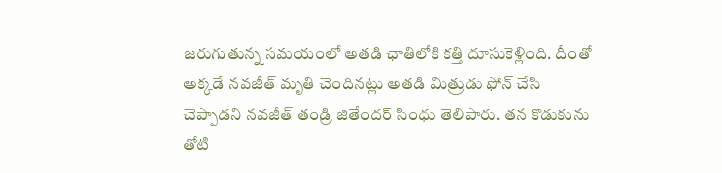జరుగుతున్న సమయంలో అతడి ఛాతిలోకి కత్తి దూసుకెళ్లింది. దీంతో అక్కడే నవజీత్ మృతి చెందినట్లు అతడి మిత్రుడు ఫోన్ చేసి చెప్పాడని నవజీత్ తండ్రి జితేందర్ సింధు తెలిపారు. తన కొడుకును తోటి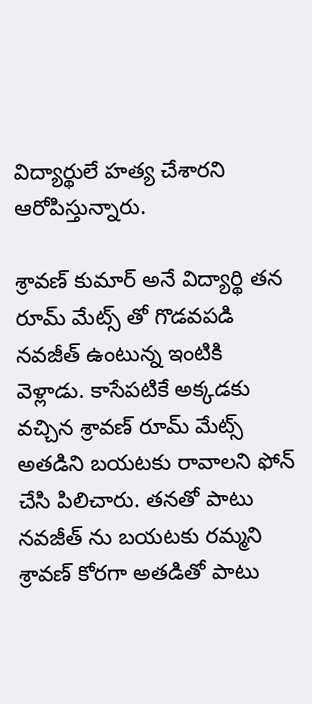విద్యార్థులే హత్య చేశారని ఆరోపిస్తున్నారు.

శ్రావణ్ కుమార్ అనే విద్యార్థి తన రూమ్ మేట్స్ తో గొడవపడి నవజీత్ ఉంటున్న ఇంటికి వెళ్లాడు. కాసేపటికే అక్కడకు వచ్చిన శ్రావణ్ రూమ్ మేట్స్ అతడిని బయటకు రావాలని ఫోన్ చేసి పిలిచారు. తనతో పాటు నవజీత్ ను బయటకు రమ్మని శ్రావణ్ కోరగా అతడితో పాటు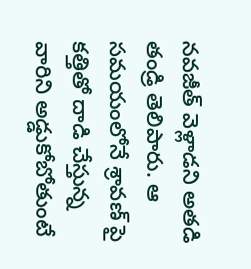నవజీత్ వెళ్లాడని అతడి తండ్రి తెలిపారు. ఆ సమయంలోనే శ్రావణ్ పై కత్తితో దాడి చేస్తున్న వారిని అడ్డుకోబోతుంటే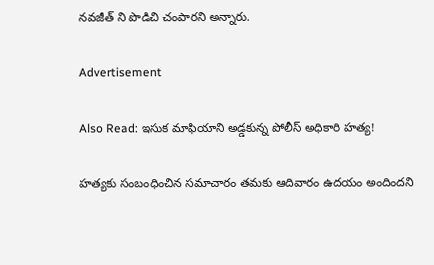నవజీత్ ని పొడిచి చంపారని అన్నారు.

Advertisement

Also Read: ఇసుక మాఫియాని అడ్డకున్న పోలీస్ అధికారి హత్య!

హత్యకు సంబంధించిన సమాచారం తమకు ఆదివారం ఉదయం అందిందని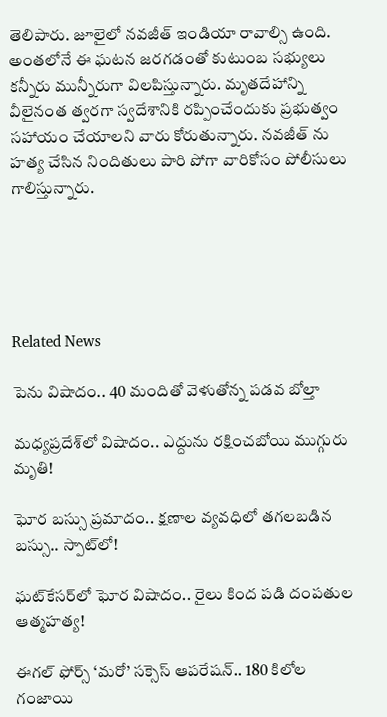తెలిపారు. జూలైలో నవజీత్ ఇండియా రావాల్సి ఉంది. అంతలోనే ఈ ఘటన జరగడంతో కుటుంబ సభ్యులు కన్నీరు మున్నీరుగా విలపిస్తున్నారు. మృతదేహాన్ని వీలైనంత త్వరగా స్వదేశానికి రప్పించేందుకు ప్రభుత్వం సహాయం చేయాలని వారు కోరుతున్నారు. నవజీత్ ను హత్య చేసిన నిందితులు పారి పోగా వారికోసం పోలీసులు గాలిస్తున్నారు.





Related News

పెను విషాదం.. 40 మందితో వెళుతోన్న ప‌డ‌వ బోల్తా

మధ్యప్రదేశ్‌లో విషాదం.. ఎద్దును రక్షించబోయి ముగ్గురు మృతి!

ఘోర బస్సు ప్రమాదం.. క్షణాల వ్యవధిలో తగలబడిన బస్సు.. స్పాట్‌లో!

ఘట్‌కేసర్‌లో ఘోర విషాదం.. రైలు కింద పడి దంపతుల ఆత్మహత్య!

ఈగల్ ఫోర్స్ ‘మరో’ సక్సెస్ ఆపరేషన్.. 180 కిలోల గంజాయి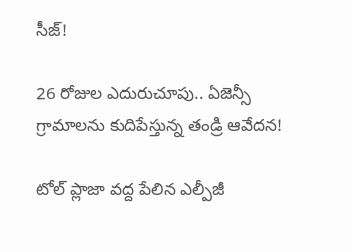సీజ్!

26 రోజుల ఎదురుచూపు.. ఏజెన్సీ గ్రామాలను కుదిపేస్తున్న తండ్రి ఆవేదన!

టోల్ ప్లాజా వద్ద పేలిన ఎల్పీజీ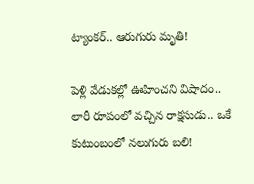ట్యాంకర్.. ఆరుగురు మృతి!

పెళ్లి వేడుకల్లో ఊహించని విషాదం.. లారీ రూపంలో వచ్చిన రాక్షసుడు.. ఒకే కుటుంబంలో నలుగురు బలి!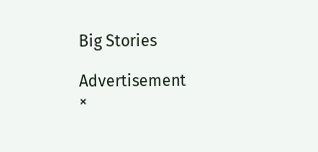Big Stories

Advertisement
×